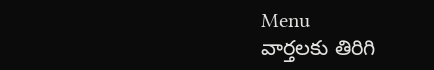Menu
వార్తలకు తిరిగి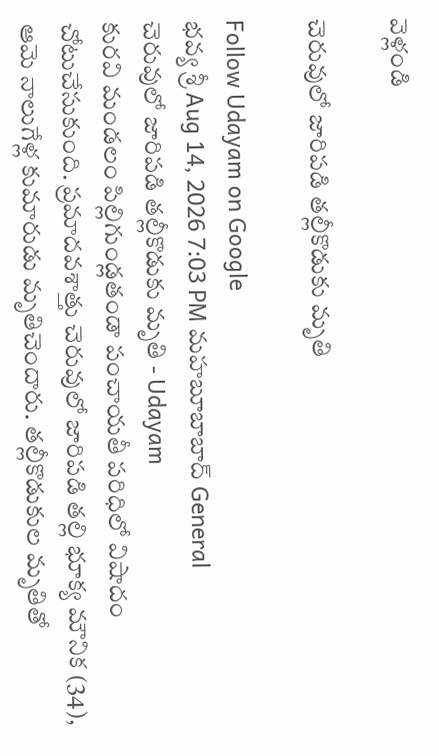వెళ్లండి

చెరువులో జారిపడి తల్లీకొడుకు మృతి

Follow Udayam on Google
భవ్య శ్రీ Aug 14, 2026 7:03 PM మహబూబాబాద్ General
చెరువులో జారిపడి తల్లీకొడుకు మృతి - Udayam
కురవి మండలం పిల్లిగుండ్లతండా పంచాయతీ పరిధిలో విషాదం చోటుచేసుకుంది. ప్రమాదవశాత్తు చెరువులో జారిపడి తల్లి భూక్య మౌనిక (34), ఆమె నాలుగేళ్ల కుమారుడు మృతిచెందారు. తల్లీకొడుకుల మృతితో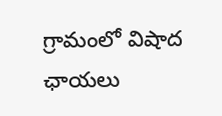గ్రామంలో విషాద ఛాయలు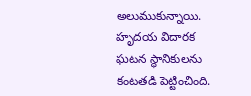అలుముకున్నాయి. హృదయ విదారక ఘటన స్థానికులను కంటతడి పెట్టించింది.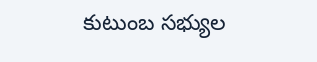కుటుంబ సభ్యుల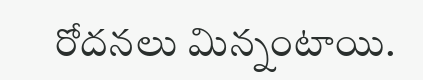రోదనలు మిన్నంటాయి.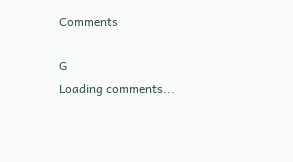Comments

G
Loading comments...